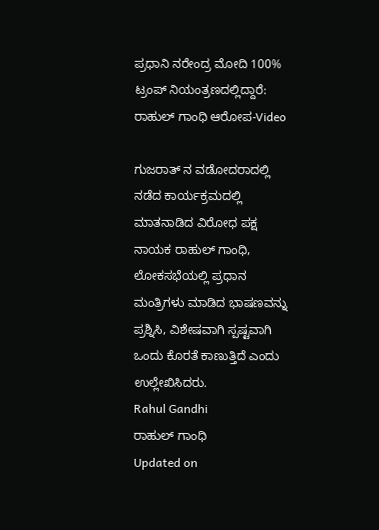ಪ್ರಧಾನಿ ನರೇಂದ್ರ ಮೋದಿ 100% ಟ್ರಂಪ್ ನಿಯಂತ್ರಣದಲ್ಲಿದ್ದಾರೆ: ರಾಹುಲ್ ಗಾಂಧಿ ಆರೋಪ-Video

ಗುಜರಾತ್ ನ ವಡೋದರಾದಲ್ಲಿ ನಡೆದ ಕಾರ್ಯಕ್ರಮದಲ್ಲಿ ಮಾತನಾಡಿದ ವಿರೋಧ ಪಕ್ಷ ನಾಯಕ ರಾಹುಲ್ ಗಾಂಧಿ, ಲೋಕಸಭೆಯಲ್ಲಿ ಪ್ರಧಾನ ಮಂತ್ರಿಗಳು ಮಾಡಿದ ಭಾಷಣವನ್ನು ಪ್ರಶ್ನಿಸಿ, ವಿಶೇಷವಾಗಿ ಸ್ಪಷ್ಟವಾಗಿ ಒಂದು ಕೊರತೆ ಕಾಣುತ್ತಿದೆ ಎಂದು ಉಲ್ಲೇಖಿಸಿದರು.
Rahul Gandhi
ರಾಹುಲ್ ಗಾಂಧಿ
Updated on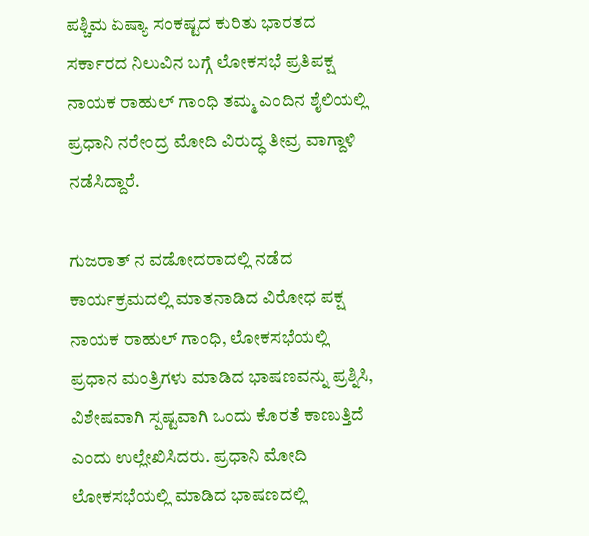ಪಶ್ಚಿಮ ಏಷ್ಯಾ ಸಂಕಷ್ಟದ ಕುರಿತು ಭಾರತದ ಸರ್ಕಾರದ ನಿಲುವಿನ ಬಗ್ಗೆ ಲೋಕಸಭೆ ಪ್ರತಿಪಕ್ಷ ನಾಯಕ ರಾಹುಲ್ ಗಾಂಧಿ ತಮ್ಮ ಎಂದಿನ ಶೈಲಿಯಲ್ಲಿ ಪ್ರಧಾನಿ ನರೇಂದ್ರ ಮೋದಿ ವಿರುದ್ಧ ತೀವ್ರ ವಾಗ್ದಾಳಿ ನಡೆಸಿದ್ದಾರೆ.

ಗುಜರಾತ್ ನ ವಡೋದರಾದಲ್ಲಿ ನಡೆದ ಕಾರ್ಯಕ್ರಮದಲ್ಲಿ ಮಾತನಾಡಿದ ವಿರೋಧ ಪಕ್ಷ ನಾಯಕ ರಾಹುಲ್ ಗಾಂಧಿ, ಲೋಕಸಭೆಯಲ್ಲಿ ಪ್ರಧಾನ ಮಂತ್ರಿಗಳು ಮಾಡಿದ ಭಾಷಣವನ್ನು ಪ್ರಶ್ನಿಸಿ, ವಿಶೇಷವಾಗಿ ಸ್ಪಷ್ಟವಾಗಿ ಒಂದು ಕೊರತೆ ಕಾಣುತ್ತಿದೆ ಎಂದು ಉಲ್ಲೇಖಿಸಿದರು. ಪ್ರಧಾನಿ ಮೋದಿ ಲೋಕಸಭೆಯಲ್ಲಿ ಮಾಡಿದ ಭಾಷಣದಲ್ಲಿ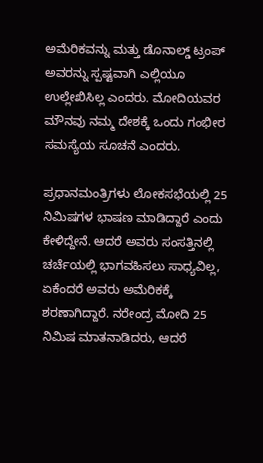ಅಮೆರಿಕವನ್ನು ಮತ್ತು ಡೊನಾಲ್ಡ್ ಟ್ರಂಪ್ ಅವರನ್ನು ಸ್ಪಷ್ಟವಾಗಿ ಎಲ್ಲಿಯೂ ಉಲ್ಲೇಖಿಸಿಲ್ಲ ಎಂದರು. ಮೋದಿಯವರ ಮೌನವು ನಮ್ಮ ದೇಶಕ್ಕೆ ಒಂದು ಗಂಭೀರ ಸಮಸ್ಯೆಯ ಸೂಚನೆ ಎಂದರು.

ಪ್ರಧಾನಮಂತ್ರಿಗಳು ಲೋಕಸಭೆಯಲ್ಲಿ 25 ನಿಮಿಷಗಳ ಭಾಷಣ ಮಾಡಿದ್ದಾರೆ ಎಂದು ಕೇಳಿದ್ದೇನೆ. ಆದರೆ ಅವರು ಸಂಸತ್ತಿನಲ್ಲಿ ಚರ್ಚೆಯಲ್ಲಿ ಭಾಗವಹಿಸಲು ಸಾಧ್ಯವಿಲ್ಲ, ಏಕೆಂದರೆ ಅವರು ಅಮೆರಿಕಕ್ಕೆ ಶರಣಾಗಿದ್ದಾರೆ. ನರೇಂದ್ರ ಮೋದಿ 25 ನಿಮಿಷ ಮಾತನಾಡಿದರು, ಆದರೆ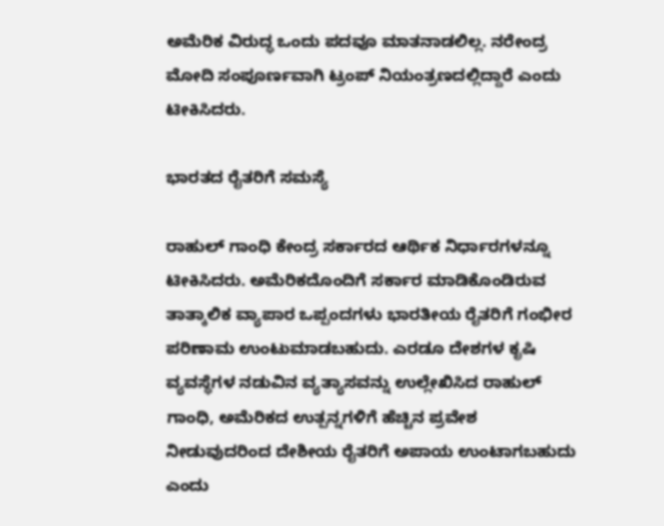ಅಮೆರಿಕ ವಿರುದ್ಧ ಒಂದು ಪದವೂ ಮಾತನಾಡಲಿಲ್ಲ. ನರೇಂದ್ರ ಮೋದಿ ಸಂಪೂರ್ಣವಾಗಿ ಟ್ರಂಪ್ ನಿಯಂತ್ರಣದಲ್ಲಿದ್ದಾರೆ ಎಂದು ಟೀಕಿಸಿದರು.

ಭಾರತದ ರೈತರಿಗೆ ಸಮಸ್ಯೆ

ರಾಹುಲ್ ಗಾಂಧಿ ಕೇಂದ್ರ ಸರ್ಕಾರದ ಆರ್ಥಿಕ ನಿರ್ಧಾರಗಳನ್ನೂ ಟೀಕಿಸಿದರು. ಅಮೆರಿಕದೊಂದಿಗೆ ಸರ್ಕಾರ ಮಾಡಿಕೊಂಡಿರುವ ತಾತ್ಕಾಲಿಕ ವ್ಯಾಪಾರ ಒಪ್ಪಂದಗಳು ಭಾರತೀಯ ರೈತರಿಗೆ ಗಂಭೀರ ಪರಿಣಾಮ ಉಂಟುಮಾಡಬಹುದು. ಎರಡೂ ದೇಶಗಳ ಕೃಷಿ ವ್ಯವಸ್ಥೆಗಳ ನಡುವಿನ ವ್ಯತ್ಯಾಸವನ್ನು ಉಲ್ಲೇಖಿಸಿದ ರಾಹುಲ್ ಗಾಂಧಿ, ಅಮೆರಿಕದ ಉತ್ಪನ್ನಗಳಿಗೆ ಹೆಚ್ಚಿನ ಪ್ರವೇಶ ನೀಡುವುದರಿಂದ ದೇಶೀಯ ರೈತರಿಗೆ ಅಪಾಯ ಉಂಟಾಗಬಹುದು ಎಂದು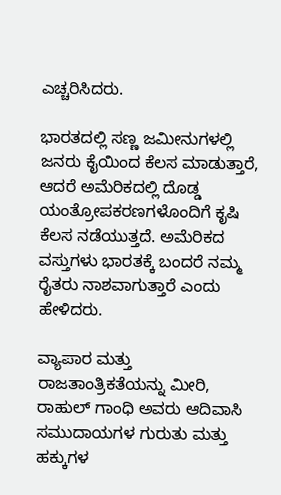ಎಚ್ಚರಿಸಿದರು.

ಭಾರತದಲ್ಲಿ ಸಣ್ಣ ಜಮೀನುಗಳಲ್ಲಿ ಜನರು ಕೈಯಿಂದ ಕೆಲಸ ಮಾಡುತ್ತಾರೆ, ಆದರೆ ಅಮೆರಿಕದಲ್ಲಿ ದೊಡ್ಡ ಯಂತ್ರೋಪಕರಣಗಳೊಂದಿಗೆ ಕೃಷಿ ಕೆಲಸ ನಡೆಯುತ್ತದೆ. ಅಮೆರಿಕದ ವಸ್ತುಗಳು ಭಾರತಕ್ಕೆ ಬಂದರೆ ನಮ್ಮ ರೈತರು ನಾಶವಾಗುತ್ತಾರೆ ಎಂದು ಹೇಳಿದರು.

ವ್ಯಾಪಾರ ಮತ್ತು ರಾಜತಾಂತ್ರಿಕತೆಯನ್ನು ಮೀರಿ, ರಾಹುಲ್ ಗಾಂಧಿ ಅವರು ಆದಿವಾಸಿ ಸಮುದಾಯಗಳ ಗುರುತು ಮತ್ತು ಹಕ್ಕುಗಳ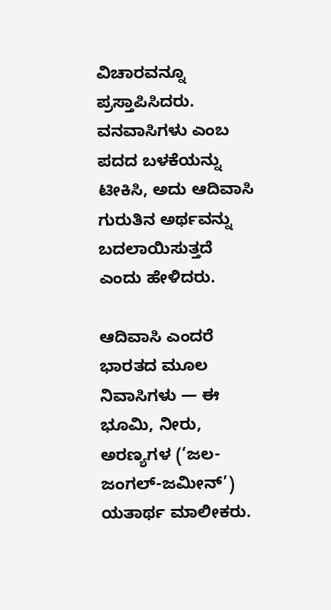ವಿಚಾರವನ್ನೂ ಪ್ರಸ್ತಾಪಿಸಿದರು. ವನವಾಸಿಗಳು ಎಂಬ ಪದದ ಬಳಕೆಯನ್ನು ಟೀಕಿಸಿ, ಅದು ಆದಿವಾಸಿ ಗುರುತಿನ ಅರ್ಥವನ್ನು ಬದಲಾಯಿಸುತ್ತದೆ ಎಂದು ಹೇಳಿದರು.

ಆದಿವಾಸಿ ಎಂದರೆ ಭಾರತದ ಮೂಲ ನಿವಾಸಿಗಳು — ಈ ಭೂಮಿ, ನೀರು, ಅರಣ್ಯಗಳ (‘ಜಲ-ಜಂಗಲ್-ಜಮೀನ್’) ಯತಾರ್ಥ ಮಾಲೀಕರು.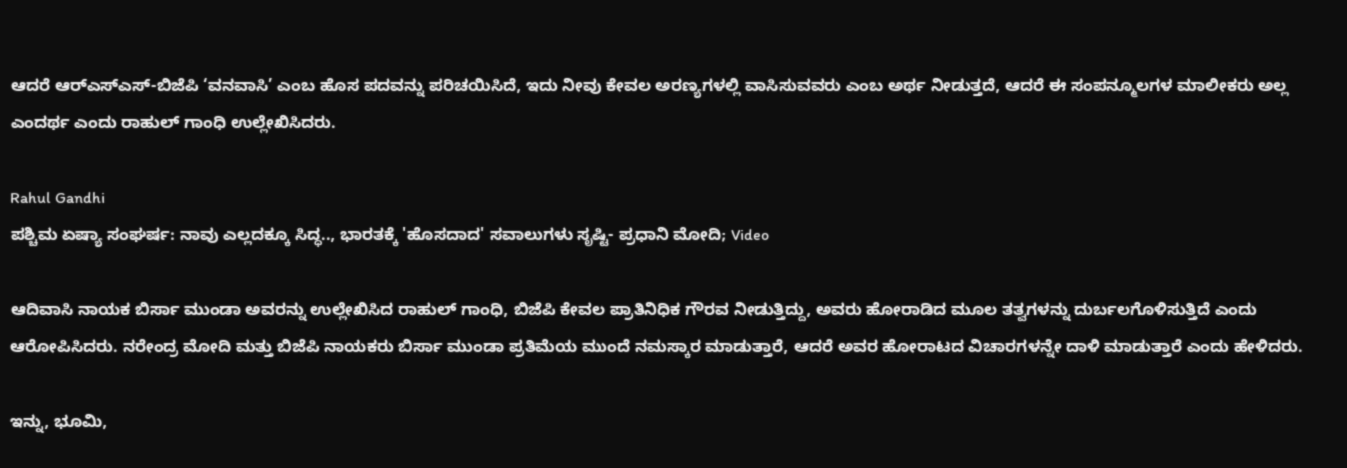ಆದರೆ ಆರ್‌ಎಸ್‌ಎಸ್-ಬಿಜೆಪಿ ‘ವನವಾಸಿ’ ಎಂಬ ಹೊಸ ಪದವನ್ನು ಪರಿಚಯಿಸಿದೆ, ಇದು ನೀವು ಕೇವಲ ಅರಣ್ಯಗಳಲ್ಲಿ ವಾಸಿಸುವವರು ಎಂಬ ಅರ್ಥ ನೀಡುತ್ತದೆ, ಆದರೆ ಈ ಸಂಪನ್ಮೂಲಗಳ ಮಾಲೀಕರು ಅಲ್ಲ ಎಂದರ್ಥ ಎಂದು ರಾಹುಲ್ ಗಾಂಧಿ ಉಲ್ಲೇಖಿಸಿದರು.

Rahul Gandhi
ಪಶ್ಚಿಮ ಏಷ್ಯಾ ಸಂಘರ್ಷ: ನಾವು ಎಲ್ಲದಕ್ಕೂ ಸಿದ್ಧ.., ಭಾರತಕ್ಕೆ 'ಹೊಸದಾದ' ಸವಾಲುಗಳು ಸೃಷ್ಟಿ- ಪ್ರಧಾನಿ ಮೋದಿ; Video

ಆದಿವಾಸಿ ನಾಯಕ ಬಿರ್ಸಾ ಮುಂಡಾ ಅವರನ್ನು ಉಲ್ಲೇಖಿಸಿದ ರಾಹುಲ್ ಗಾಂಧಿ, ಬಿಜೆಪಿ ಕೇವಲ ಪ್ರಾತಿನಿಧಿಕ ಗೌರವ ನೀಡುತ್ತಿದ್ದು, ಅವರು ಹೋರಾಡಿದ ಮೂಲ ತತ್ವಗಳನ್ನು ದುರ್ಬಲಗೊಳಿಸುತ್ತಿದೆ ಎಂದು ಆರೋಪಿಸಿದರು. ನರೇಂದ್ರ ಮೋದಿ ಮತ್ತು ಬಿಜೆಪಿ ನಾಯಕರು ಬಿರ್ಸಾ ಮುಂಡಾ ಪ್ರತಿಮೆಯ ಮುಂದೆ ನಮಸ್ಕಾರ ಮಾಡುತ್ತಾರೆ, ಆದರೆ ಅವರ ಹೋರಾಟದ ವಿಚಾರಗಳನ್ನೇ ದಾಳಿ ಮಾಡುತ್ತಾರೆ ಎಂದು ಹೇಳಿದರು.

ಇನ್ನು, ಭೂಮಿ,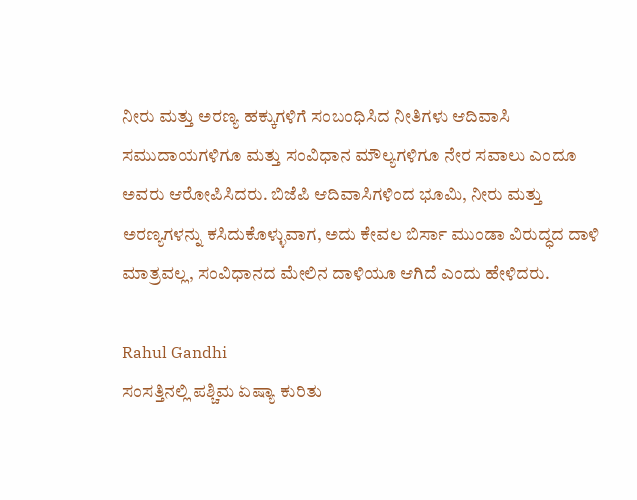ನೀರು ಮತ್ತು ಅರಣ್ಯ ಹಕ್ಕುಗಳಿಗೆ ಸಂಬಂಧಿಸಿದ ನೀತಿಗಳು ಆದಿವಾಸಿ ಸಮುದಾಯಗಳಿಗೂ ಮತ್ತು ಸಂವಿಧಾನ ಮೌಲ್ಯಗಳಿಗೂ ನೇರ ಸವಾಲು ಎಂದೂ ಅವರು ಆರೋಪಿಸಿದರು. ಬಿಜೆಪಿ ಆದಿವಾಸಿಗಳಿಂದ ಭೂಮಿ, ನೀರು ಮತ್ತು ಅರಣ್ಯಗಳನ್ನು ಕಸಿದುಕೊಳ್ಳುವಾಗ, ಅದು ಕೇವಲ ಬಿರ್ಸಾ ಮುಂಡಾ ವಿರುದ್ಧದ ದಾಳಿ ಮಾತ್ರವಲ್ಲ, ಸಂವಿಧಾನದ ಮೇಲಿನ ದಾಳಿಯೂ ಆಗಿದೆ ಎಂದು ಹೇಳಿದರು.

Rahul Gandhi
ಸಂಸತ್ತಿನಲ್ಲಿ ಪಶ್ಚಿಮ ಏಷ್ಯಾ ಕುರಿತು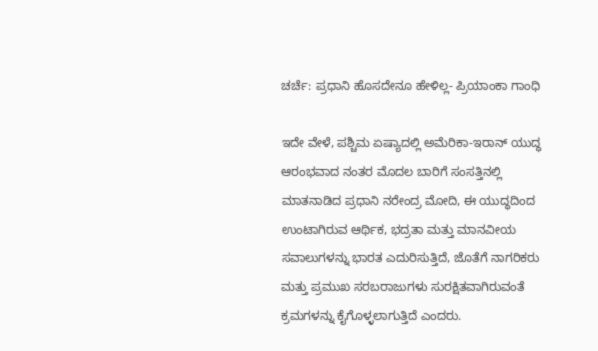ಚರ್ಚೆ: ಪ್ರಧಾನಿ ಹೊಸದೇನೂ ಹೇಳಿಲ್ಲ- ಪ್ರಿಯಾಂಕಾ ಗಾಂಧಿ

ಇದೇ ವೇಳೆ, ಪಶ್ಚಿಮ ಏಷ್ಯಾದಲ್ಲಿ ಅಮೆರಿಕಾ-ಇರಾನ್ ಯುದ್ಧ ಆರಂಭವಾದ ನಂತರ ಮೊದಲ ಬಾರಿಗೆ ಸಂಸತ್ತಿನಲ್ಲಿ ಮಾತನಾಡಿದ ಪ್ರಧಾನಿ ನರೇಂದ್ರ ಮೋದಿ, ಈ ಯುದ್ಧದಿಂದ ಉಂಟಾಗಿರುವ ಆರ್ಥಿಕ, ಭದ್ರತಾ ಮತ್ತು ಮಾನವೀಯ ಸವಾಲುಗಳನ್ನು ಭಾರತ ಎದುರಿಸುತ್ತಿದೆ, ಜೊತೆಗೆ ನಾಗರಿಕರು ಮತ್ತು ಪ್ರಮುಖ ಸರಬರಾಜುಗಳು ಸುರಕ್ಷಿತವಾಗಿರುವಂತೆ ಕ್ರಮಗಳನ್ನು ಕೈಗೊಳ್ಳಲಾಗುತ್ತಿದೆ ಎಂದರು.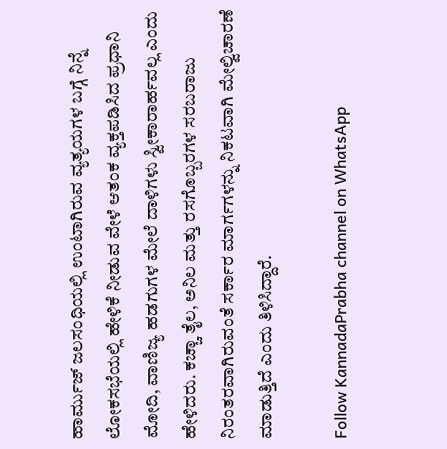ಹಾರ್ಮುಜ್ ಜಲಸಂಧಿಯಲ್ಲಿ ಉಂಟಾಗಿರುವ ವ್ಯತ್ಯಯಗಳ ಬಗ್ಗೆ ನಿನ್ನೆ ಲೋಕಸಭೆಯಲ್ಲಿ ಹೇಳಿಕೆ ನೀಡುವ ವೇಳೆ ಆತಂಕ ವ್ಯಕ್ತಪಡಿಸಿದ ಪ್ರಧಾನಿ ಮೋದಿ, ವಾಣಿಜ್ಯ ಹಡಗುಗಳ ಮೇಲೆ ದಾಳಿಗಳು ಸ್ವೀಕಾರಾರ್ಹವಲ್ಲ ಎಂದು ಹೇಳಿದರು. ಕಚ್ಚಾ ತೈಲ, ಅನಿಲ ಮತ್ತು ರಸಗೊಬ್ಬರಗಳ ಸರಬರಾಜು ನಿರಂತರವಾಗಿರುವಂತೆ ಸರ್ಕಾರ ಮಾರ್ಗಗಳನ್ನು ನಿಕಟವಾಗಿ ಮೇಲ್ವಿಚಾರಣೆ ಮಾಡುತ್ತಿದೆ ಎಂದು ತಿಳಿಸಿದ್ದಾರೆ.

Follow KannadaPrabha channel on WhatsApp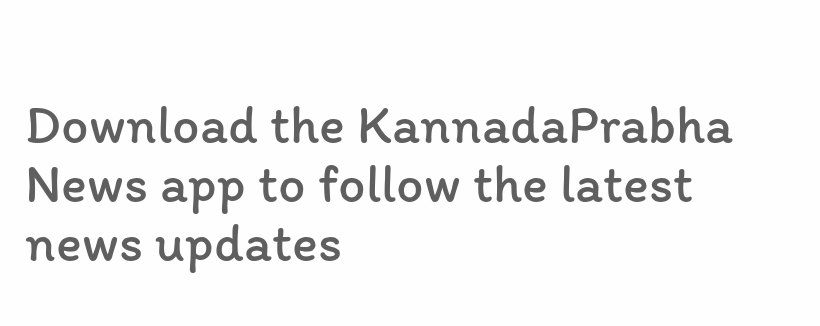Download the KannadaPrabha News app to follow the latest news updates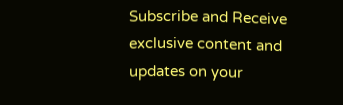Subscribe and Receive exclusive content and updates on your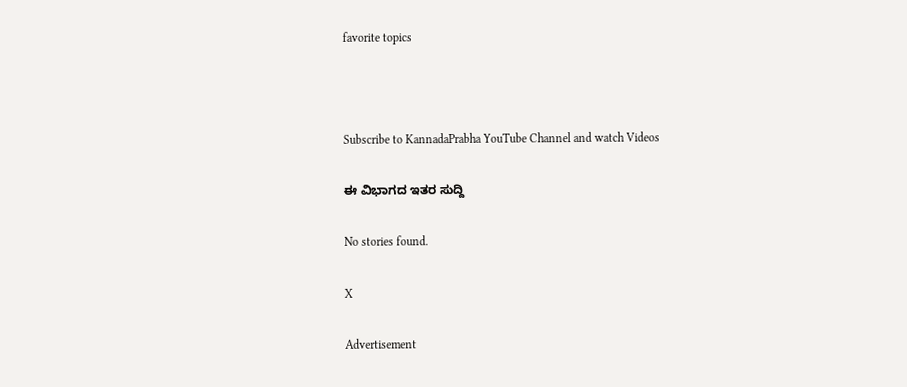favorite topics



Subscribe to KannadaPrabha YouTube Channel and watch Videos

ಈ ವಿಭಾಗದ ಇತರ ಸುದ್ದಿ

No stories found.

X

Advertisement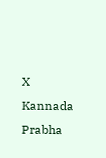X
Kannada Prabha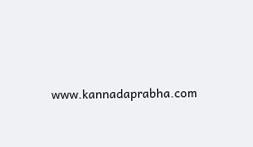www.kannadaprabha.com